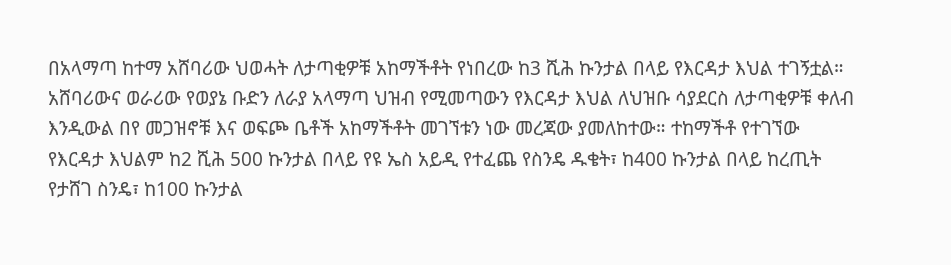በአላማጣ ከተማ አሸባሪው ህወሓት ለታጣቂዎቹ አከማችቶት የነበረው ከ3 ሺሕ ኩንታል በላይ የእርዳታ እህል ተገኝቷል። አሸባሪውና ወራሪው የወያኔ ቡድን ለራያ አላማጣ ህዝብ የሚመጣውን የእርዳታ እህል ለህዝቡ ሳያደርስ ለታጣቂዎቹ ቀለብ እንዲውል በየ መጋዝኖቹ እና ወፍጮ ቤቶች አከማችቶት መገኘቱን ነው መረጃው ያመለከተው። ተከማችቶ የተገኘው የእርዳታ እህልም ከ2 ሺሕ 500 ኩንታል በላይ የዩ ኤስ አይዲ የተፈጨ የስንዴ ዱቄት፣ ከ400 ኩንታል በላይ ከረጢት የታሸገ ስንዴ፣ ከ100 ኩንታል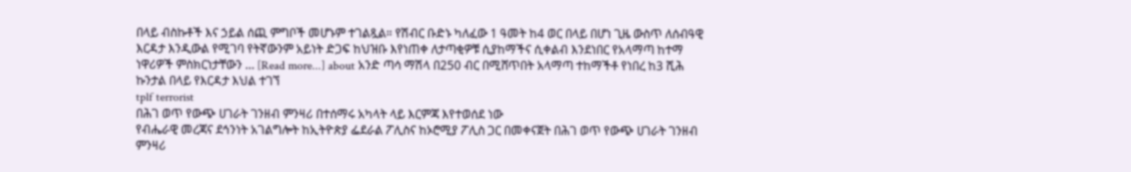በላይ ብስኩቶች እና ኃይል ሰጪ ምግቦች መሆኑም ተገልጿል። የሽብር ቡድኑ ካለፈው 1 ዓመት ከ4 ወር በላይ በሆነ ጊዜ ውስጥ ለሰብዓዊ እርዳታ እንዲውል የሚገባ የትኛውንም አይነት ድጋፍ ከህዝቡ እየነጠቀ ለታጣቂዎቹ ሲያከማችና ሲቀልብ እንደነበር የአላማጣ ከተማ ነዋሪዎች ምስክርነታቸውን … [Read more...] about አንድ ጣሳ ማሽላ በ250 ብር በሚሸጥበት አላማጣ ተከማችቶ የነበረ ከ3 ሺሕ ኩንታል በላይ የእርዳታ እህል ተገኘ
tplf terrorist
በሕገ ወጥ የውጭ ሀገራት ገንዘብ ምንዛሪ በተሰማሩ አካላት ላይ እርምጃ እየተወሰደ ነው
የብሔራዊ መረጃና ደኅንነት አገልግሎት ከኢትዮጵያ ፌደራል ፖሊስና ከኦሮሚያ ፖሊስ ጋር በመቀናጀት በሕገ ወጥ የውጭ ሀገራት ገንዘብ ምንዛሪ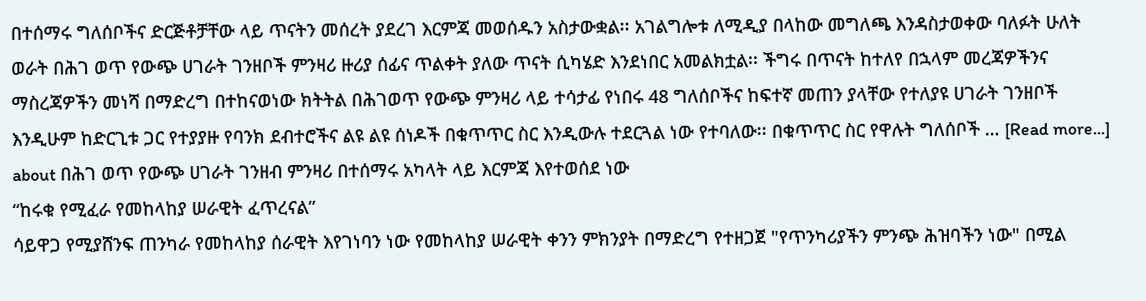በተሰማሩ ግለሰቦችና ድርጅቶቻቸው ላይ ጥናትን መሰረት ያደረገ እርምጃ መወሰዱን አስታውቋል፡፡ አገልግሎቱ ለሚዲያ በላከው መግለጫ እንዳስታወቀው ባለፉት ሁለት ወራት በሕገ ወጥ የውጭ ሀገራት ገንዘቦች ምንዛሪ ዙሪያ ሰፊና ጥልቀት ያለው ጥናት ሲካሄድ እንደነበር አመልክቷል፡፡ ችግሩ በጥናት ከተለየ በኋላም መረጃዎችንና ማስረጃዎችን መነሻ በማድረግ በተከናወነው ክትትል በሕገወጥ የውጭ ምንዛሪ ላይ ተሳታፊ የነበሩ 48 ግለሰቦችና ከፍተኛ መጠን ያላቸው የተለያዩ ሀገራት ገንዘቦች እንዲሁም ከድርጊቱ ጋር የተያያዙ የባንክ ደብተሮችና ልዩ ልዩ ሰነዶች በቁጥጥር ስር እንዲውሉ ተደርጓል ነው የተባለው፡፡ በቁጥጥር ስር የዋሉት ግለሰቦች … [Read more...] about በሕገ ወጥ የውጭ ሀገራት ገንዘብ ምንዛሪ በተሰማሩ አካላት ላይ እርምጃ እየተወሰደ ነው
“ከሩቁ የሚፈራ የመከላከያ ሠራዊት ፈጥረናል”
ሳይዋጋ የሚያሸንፍ ጠንካራ የመከላከያ ሰራዊት እየገነባን ነው የመከላከያ ሠራዊት ቀንን ምክንያት በማድረግ የተዘጋጀ "የጥንካሪያችን ምንጭ ሕዝባችን ነው" በሚል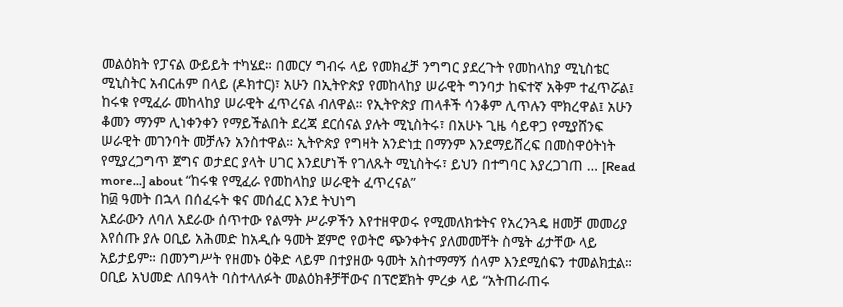መልዕክት የፓናል ውይይት ተካሄደ። በመርሃ ግብሩ ላይ የመክፈቻ ንግግር ያደረጉት የመከላከያ ሚኒስቴር ሚኒስትር አብርሐም በላይ (ዶክተር)፣ አሁን በኢትዮጵያ የመከላከያ ሠራዊት ግንባታ ከፍተኛ አቅም ተፈጥሯል፤ ከሩቁ የሚፈራ መከላከያ ሠራዊት ፈጥረናል ብለዋል። የኢትዮጵያ ጠላቶች ሳንቆም ሊጥሉን ሞክረዋል፤ አሁን ቆመን ማንም ሊነቀንቀን የማይችልበት ደረጃ ደርሰናል ያሉት ሚኒስትሩ፣ በአሁኑ ጊዜ ሳይዋጋ የሚያሸንፍ ሠራዊት መገንባት መቻሉን አንስተዋል። ኢትዮጵያ የግዛት አንድነቷ በማንም እንደማይሸረፍ በመስዋዕትነት የሚያረጋግጥ ጀግና ወታደር ያላት ሀገር እንደሆነች የገለጹት ሚኒስትሩ፣ ይህን በተግባር እያረጋገጠ … [Read more...] about “ከሩቁ የሚፈራ የመከላከያ ሠራዊት ፈጥረናል”
ከ፴ ዓመት በኋላ በሰፈሩት ቁና መሰፈር እንደ ትህነግ
አደራውን ለባለ አደራው ሰጥተው የልማት ሥራዎችን እየተዘዋወሩ የሚመለክቱትና የአረንጓዴ ዘመቻ መመሪያ እየሰጡ ያሉ ዐቢይ አሕመድ ከአዲሱ ዓመት ጀምሮ የወትሮ ጭንቀትና ያለመመቸት ስሜት ፊታቸው ላይ አይታይም። በመንግሥት የዘመኑ ዕቅድ ላይም በተያዘው ዓመት አስተማማኝ ሰላም እንደሚሰፍን ተመልክቷል። ዐቢይ አህመድ ለበዓላት ባስተላለፉት መልዕክቶቻቸውና በፕሮጀክት ምረቃ ላይ “አትጠራጠሩ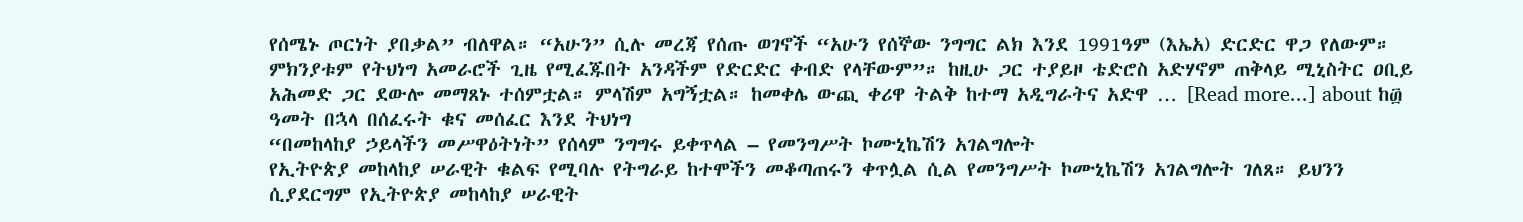የሰሜኑ ጦርነት ያበቃል” ብለዋል። “አሁን” ሲሉ መረጃ የሰጡ ወገኖች “አሁን የሰኞው ንግግር ልክ እንደ 1991ዓም (እኤአ) ድርድር ዋጋ የለውም። ምክንያቱም የትህነግ አመራሮች ጊዜ የሚፈጁበት አንዳችም የድርድር ቀብድ የላቸውም”። ከዚሁ ጋር ተያይዞ ቴድሮስ አድሃኖም ጠቅላይ ሚኒስትር ዐቢይ አሕመድ ጋር ደውሎ መማጸኑ ተሰምቷል። ምላሽም አግኝቷል። ከመቀሌ ውጪ ቀሪዋ ትልቅ ከተማ አዲግራትና አድዋ … [Read more...] about ከ፴ ዓመት በኋላ በሰፈሩት ቁና መሰፈር እንደ ትህነግ
“በመከላከያ ኃይላችን መሥዋዕትነት” የሰላም ንግግሩ ይቀጥላል – የመንግሥት ኮሙኒኬሽን አገልግሎት
የኢትዮጵያ መከላከያ ሠራዊት ቁልፍ የሚባሉ የትግራይ ከተሞችን መቆጣጠሩን ቀጥሏል ሲል የመንግሥት ኮሙኒኬሽን አገልግሎት ገለጸ። ይህንን ሲያደርግም የኢትዮጵያ መከላከያ ሠራዊት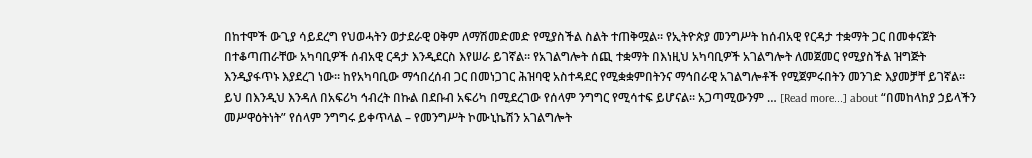በከተሞች ውጊያ ሳይደረግ የህወሓትን ወታደራዊ ዐቅም ለማሽመድመድ የሚያስችል ስልት ተጠቅሟል። የኢትዮጵያ መንግሥት ከሰብአዊ የርዳታ ተቋማት ጋር በመቀናጀት በተቆጣጠራቸው አካባቢዎች ሰብአዊ ርዳታ እንዲደርስ እየሠራ ይገኛል። የአገልግሎት ሰጪ ተቋማት በእነዚህ አካባቢዎች አገልግሎት ለመጀመር የሚያስችል ዝግጅት እንዲያፋጥኑ እያደረገ ነው። ከየአካባቢው ማኅበረሰብ ጋር በመነጋገር ሕዝባዊ አስተዳደር የሚቋቋምበትንና ማኅበራዊ አገልግሎቶች የሚጀምሩበትን መንገድ እያመቻቸ ይገኛል። ይህ በእንዲህ እንዳለ በአፍሪካ ኅብረት በኩል በደቡብ አፍሪካ በሚደረገው የሰላም ንግግር የሚሳተፍ ይሆናል። አጋጣሚውንም … [Read more...] about “በመከላከያ ኃይላችን መሥዋዕትነት” የሰላም ንግግሩ ይቀጥላል – የመንግሥት ኮሙኒኬሽን አገልግሎት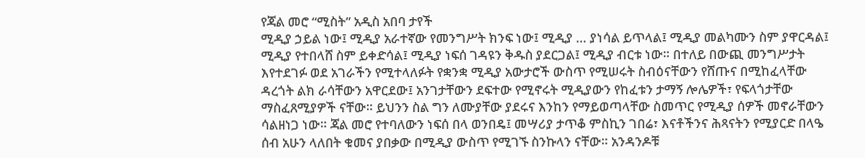የጃል መሮ “ሚስት” አዲስ አበባ ታየች
ሚዲያ ኃይል ነው፤ ሚዲያ አራተኛው የመንግሥት ክንፍ ነው፤ ሚዲያ … ያነሳል ይጥላል፤ ሚዲያ መልካሙን ስም ያዋርዳል፤ ሚዲያ የተበላሸ ስም ይቀድሳል፤ ሚዲያ ነፍሰ ገዳዩን ቅዱስ ያደርጋል፤ ሚዲያ ብርቱ ነው። በተለይ በውጪ መንግሥታት እየተደገፉ ወደ አገራችን የሚተላለፉት የቋንቋ ሚዲያ አውታሮች ውስጥ የሚሠሩት ስብዕናቸውን የሸጡና በሚከፈላቸው ዳረጎት ልክ ራሳቸውን አዋርደው፤ አንገታቸውን ደፍተው የሚኖሩት ሚዲያውን የከፈቱን ታማኝ ሎሌዎች፣ የፍላጎታቸው ማስፈጸሚያዎች ናቸው። ይህንን ስል ግን ለሙያቸው ያደሩና እንከን የማይወጣላቸው ስመጥር የሚዲያ ሰዎች መኖራቸውን ሳልዘነጋ ነው። ጃል መሮ የተባለውን ነፍሰ በላ ወንበዴ፤ መሣሪያ ታጥቆ ምስኪን ገበሬ፣ እናቶችንና ሕጻናትን የሚያርድ በላዔ ሰብ አሁን ላለበት ቁመና ያበቃው በሚዲያ ውስጥ የሚገኙ ስንኩላን ናቸው። አንዳንዶቹ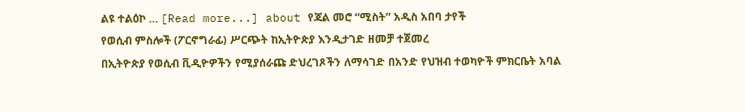ልዩ ተልዕኮ … [Read more...] about የጃል መሮ “ሚስት” አዲስ አበባ ታየች
የወሲብ ምስሎች (ፖርኖግራፊ) ሥርጭት ከኢትዮጵያ እንዲታገድ ዘመቻ ተጀመረ
በኢትዮጵያ የወሲብ ቪዲዮዎችን የሚያሰራጩ ድህረገጾችን ለማሳገድ በአንድ የህዝብ ተወካዮች ምክርቤት አባል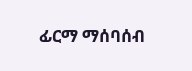ፊርማ ማሰባሰብ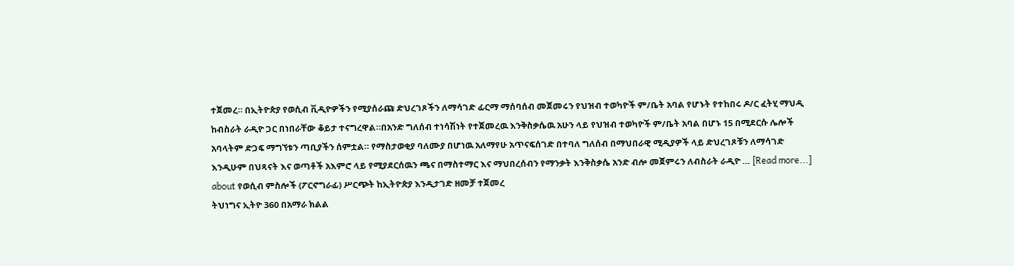ተጀመረ። በኢትዮጵያ የወሲብ ቪዲዮዎችን የሚያሰራጩ ድህረገጾችን ለማሳገድ ፊርማ ማሰባሰብ መጀመሩን የህዝብ ተወካዮች ም/ቤት አባል የሆኑት የተከበሩ ዶ/ር ፈትሂ ማህዲ ከብስራት ራዲዮ ጋር በነበራቸው ቆይታ ተናግረዋል።በአንድ ግለሰብ ተነሳሽነት የተጀመረዉ እንቅስቃሴዉ አሁን ላይ የህዝብ ተወካዮች ም/ቤት አባል በሆኑ 15 በሚደርሱ ሌሎች አባላትም ድጋፍ ማግኘቱን ጣቢያችን ሰምቷል። የማስታወቂያ ባለሙያ በሆነዉ አለማየሁ አጥናፍሰገድ በተባለ ግለሰብ በማህበራዊ ሚዲያዎች ላይ ድህረገጾቹን ለማሳገድ እንዲሁም በህጻናት እና ወጣቶች አእምሮ ላይ የሚያደርሰዉን ጫና በማስተማር እና ማህበረሰብን የማንቃት እንቅስቃሴ አንድ ብሎ መጀምሩን ለብስራት ራዲዮ … [Read more...] about የወሲብ ምስሎች (ፖርኖግራፊ) ሥርጭት ከኢትዮጵያ እንዲታገድ ዘመቻ ተጀመረ
ትህነግና ኢትዮ 360 በአማራ ክልል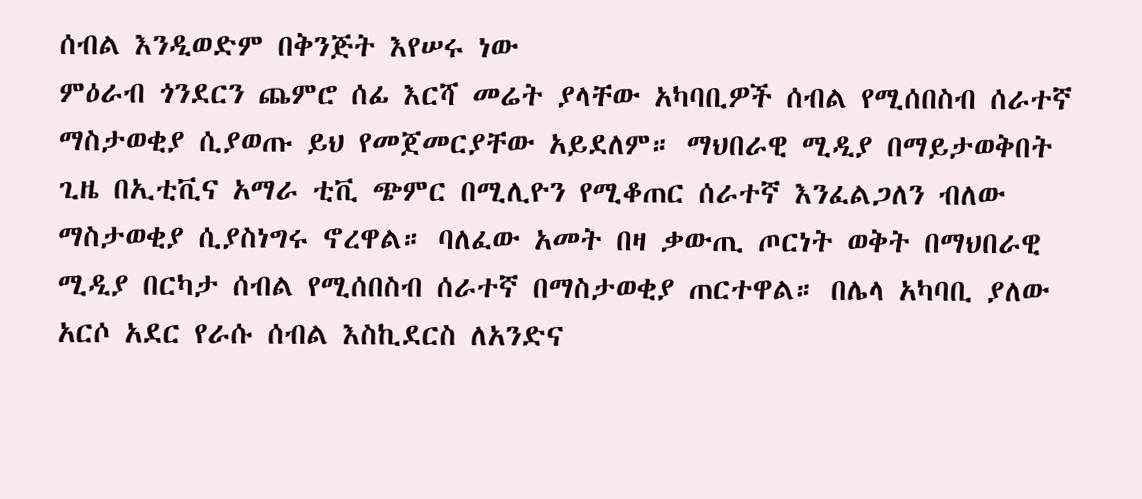ሰብል እንዲወድም በቅንጅት እየሠሩ ነው
ምዕራብ ጎንደርን ጨምሮ ሰፊ እርሻ መሬት ያላቸው አካባቢዎች ሰብል የሚሰበስብ ሰራተኛ ማስታወቂያ ሲያወጡ ይህ የመጀመርያቸው አይደለም። ማህበራዊ ሚዲያ በማይታወቅበት ጊዜ በኢቲቪና አማራ ቲቪ ጭምር በሚሊዮን የሚቆጠር ሰራተኛ እንፈልጋለን ብለው ማስታወቂያ ሲያስነግሩ ኖረዋል። ባለፈው አመት በዛ ቃውጢ ጦርነት ወቅት በማህበራዊ ሚዲያ በርካታ ሰብል የሚሰበስብ ሰራተኛ በማስታወቂያ ጠርተዋል። በሌላ አካባቢ ያለው አርሶ አደር የራሱ ሰብል እስኪደርስ ለአንድና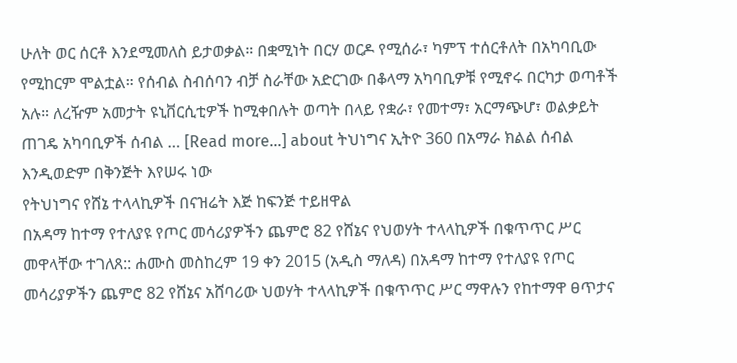ሁለት ወር ሰርቶ እንደሚመለስ ይታወቃል። በቋሚነት በርሃ ወርዶ የሚሰራ፣ ካምፕ ተሰርቶለት በአካባቢው የሚከርም ሞልቷል። የሰብል ስብሰባን ብቻ ስራቸው አድርገው በቆላማ አካባቢዎቹ የሚኖሩ በርካታ ወጣቶች አሉ። ለረዥም አመታት ዩኒቨርሲቲዎች ከሚቀበሉት ወጣት በላይ የቋራ፣ የመተማ፣ አርማጭሆ፣ ወልቃይት ጠገዴ አካባቢዎች ሰብል … [Read more...] about ትህነግና ኢትዮ 360 በአማራ ክልል ሰብል እንዲወድም በቅንጅት እየሠሩ ነው
የትህነግና የሸኔ ተላላኪዎች በናዝሬት እጅ ከፍንጅ ተይዘዋል
በአዳማ ከተማ የተለያዩ የጦር መሳሪያዎችን ጨምሮ 82 የሸኔና የህወሃት ተላላኪዎች በቁጥጥር ሥር መዋላቸው ተገለጸ:: ሐሙስ መስከረም 19 ቀን 2015 (አዲስ ማለዳ) በአዳማ ከተማ የተለያዩ የጦር መሳሪያዎችን ጨምሮ 82 የሸኔና አሸባሪው ህወሃት ተላላኪዎች በቁጥጥር ሥር ማዋሉን የከተማዋ ፀጥታና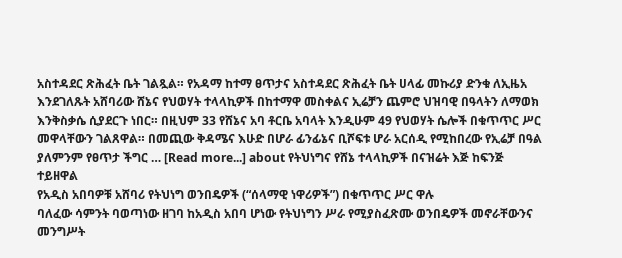አስተዳደር ጽሕፈት ቤት ገልጿል። የአዳማ ከተማ ፀጥታና አስተዳደር ጽሕፈት ቤት ሀላፊ መኩሪያ ድንቁ ለኢዜአ እንደገለጹት አሸባሪው ሸኔና የህወሃት ተላላኪዎች በከተማዋ መስቀልና ኢሬቻን ጨምሮ ህዝባዊ በዓላትን ለማወክ እንቅስቃሴ ሲያደርጉ ነበር። በዚህም 33 የሸኔና አባ ቶርቤ አባላት እንዲሁም 49 የህወሃት ሴሎች በቁጥጥር ሥር መዋላቸውን ገልጸዋል። በመጪው ቅዳሜና እሁድ በሆራ ፊንፊኔና ቢሾፍቱ ሆራ አርሰዲ የሚከበረው የኢሬቻ በዓል ያለምንም የፀጥታ ችግር … [Read more...] about የትህነግና የሸኔ ተላላኪዎች በናዝሬት እጅ ከፍንጅ ተይዘዋል
የአዲስ አበባዎቹ አሸባሪ የትህነግ ወንበዴዎች (“ሰላማዊ ነዋሪዎች”) በቁጥጥር ሥር ዋሉ
ባለፈው ሳምንት ባወጣነው ዘገባ ከአዲስ አበባ ሆነው የትህነግን ሥራ የሚያስፈጽሙ ወንበዴዎች መኖራቸውንና መንግሥት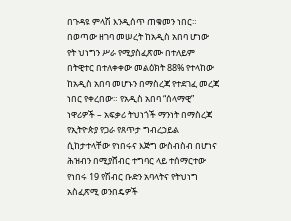በጉዳዩ ምላሽ እንዲሰጥ ጠቁመን ነበር። በወጣው ዘገባ መሠረት ከአዲስ አበባ ሆነው የት ህነግን ሥራ የሚያስፈጽሙ በተለይም በትዊተር በተለቀቀው መልዕክት 88% የተላከው ከአዲስ አበባ መሆኑን በማስረጃ የተደገፈ መረጃ ነበር የቀረበው። የአዲስ አበባ “ሰላማዊ” ነዋሪዎች – አፍቃሪ ትህነጎች ማንነት በማስረጃ የኢትዮጵያ የጋራ የጸጥታ ግብረኃይል ሲከታተላቸው የነበሩና እጅግ ውስብስብ በሆነና ሕዝብን በሚያሸብር ተግባር ላይ ተሰማርተው የነበሩ 19 የሽብር ቡድን አባላትና የትህነግ አስፈጽሚ ወንበዴዎች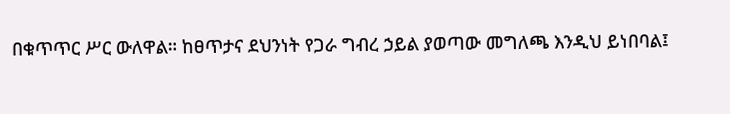በቁጥጥር ሥር ውለዋል። ከፀጥታና ደህንነት የጋራ ግብረ ኃይል ያወጣው መግለጫ እንዲህ ይነበባል፤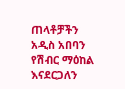ጠላቶቻችን አዲስ አበባን የሽብር ማዕከል እናደርጋለን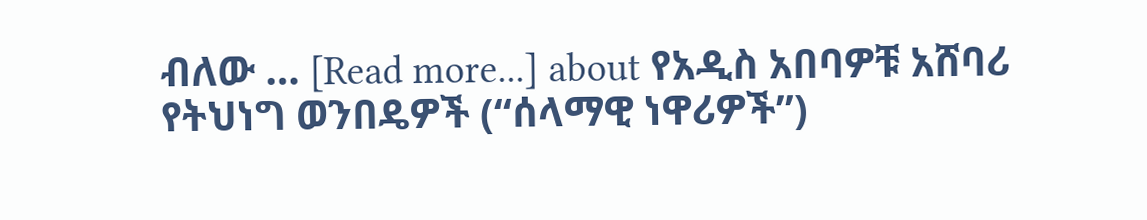ብለው … [Read more...] about የአዲስ አበባዎቹ አሸባሪ የትህነግ ወንበዴዎች (“ሰላማዊ ነዋሪዎች”)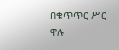በቁጥጥር ሥር ዋሉ